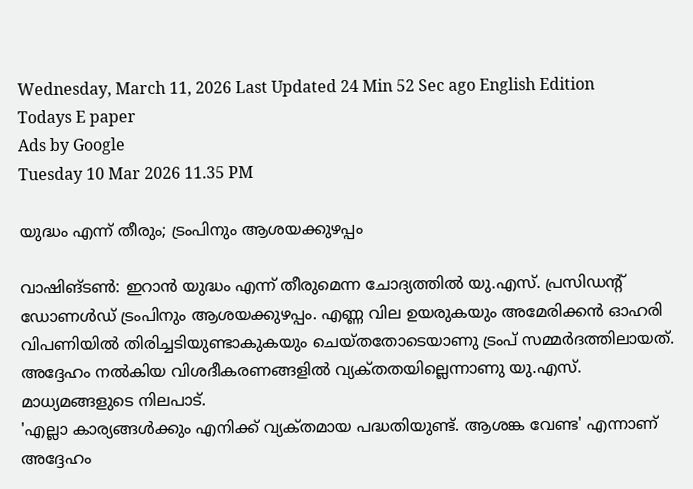Wednesday, March 11, 2026 Last Updated 24 Min 52 Sec ago English Edition
Todays E paper
Ads by Google
Tuesday 10 Mar 2026 11.35 PM

യുദ്ധം എന്ന്‌ തീരും; ട്രംപിനും ആശയക്കുഴപ്പം

വാഷിങ്‌ടണ്‍: ഇറാന്‍ യുദ്ധം എന്ന്‌ തീരുമെന്ന ചോദ്യത്തില്‍ യു.എസ്‌. പ്രസിഡന്റ്‌ ഡോണള്‍ഡ്‌ ട്രംപിനും ആശയക്കുഴപ്പം. എണ്ണ വില ഉയരുകയും അമേരിക്കന്‍ ഓഹരി വിപണിയില്‍ തിരിച്ചടിയുണ്ടാകുകയും ചെയ്‌തതോടെയാണു ട്രംപ്‌ സമ്മര്‍ദത്തിലായത്‌. അദ്ദേഹം നല്‍കിയ വിശദീകരണങ്ങളില്‍ വ്യക്‌തതയില്ലെന്നാണു യു.എസ്‌. മാധ്യമങ്ങളുടെ നിലപാട്‌.
'എല്ലാ കാര്യങ്ങള്‍ക്കും എനിക്ക്‌ വ്യക്‌തമായ പദ്ധതിയുണ്ട്‌. ആശങ്ക വേണ്ട' എന്നാണ്‌ അദ്ദേഹം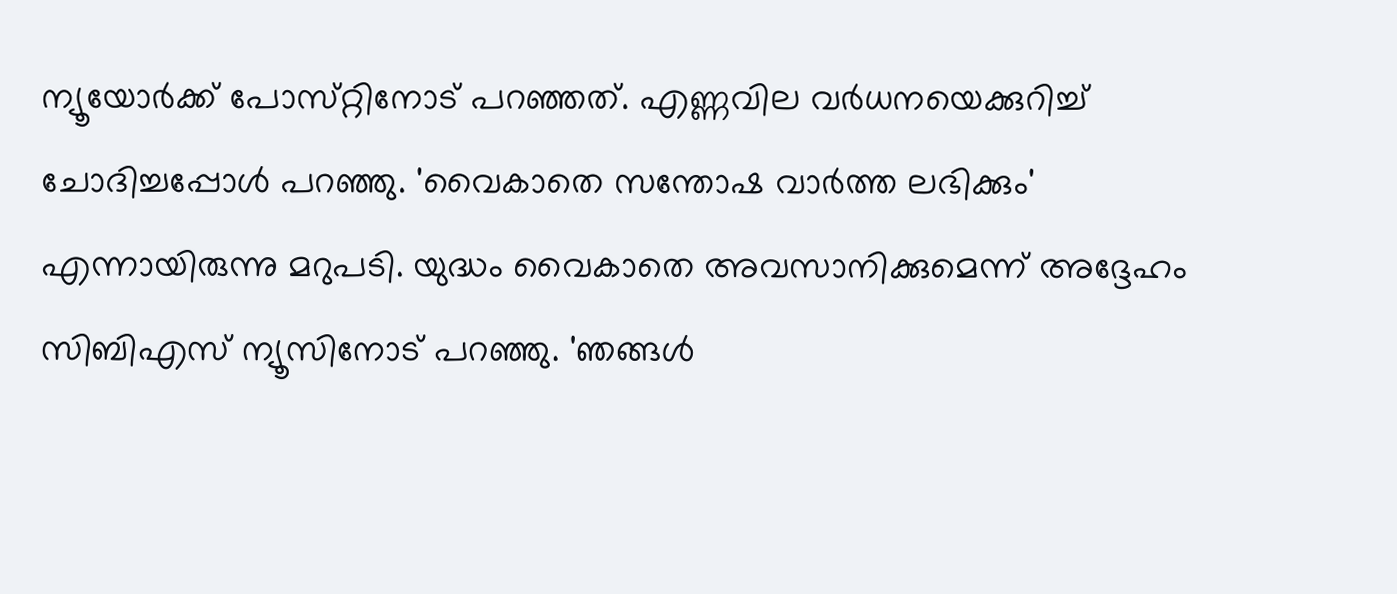ന്യൂയോര്‍ക്ക്‌ പോസ്‌റ്റിനോട്‌ പറഞ്ഞത്‌. എണ്ണവില വര്‍ധനയെക്കുറിച്ച്‌ ചോദിച്ചപ്പോള്‍ പറഞ്ഞു. 'വൈകാതെ സന്തോഷ വാര്‍ത്ത ലഭിക്കും' എന്നായിരുന്നു മറുപടി. യുദ്ധം വൈകാതെ അവസാനിക്കുമെന്ന്‌ അദ്ദേഹം സിബിഎസ്‌ ന്യൂസിനോട്‌ പറഞ്ഞു. 'ഞങ്ങള്‍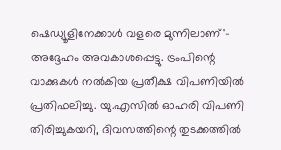ഷെഡ്യൂളിനേക്കാള്‍ വളരെ മുന്നിലാണ്‌'- അദ്ദേഹം അവകാശപ്പെട്ടു. ട്രംപിന്റെ വാക്കുകള്‍ നല്‍കിയ പ്രതീക്ഷ വിപണിയില്‍ പ്രതിഫലിച്ചു. യു.എസില്‍ ഓഹരി വിപണി തിരിച്ചുകയറി, ദിവസത്തിന്റെ തുടക്കത്തില്‍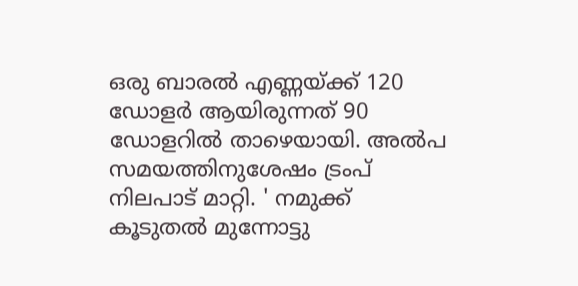ഒരു ബാരല്‍ എണ്ണയ്‌ക്ക്‌ 120 ഡോളര്‍ ആയിരുന്നത്‌ 90 ഡോളറില്‍ താഴെയായി. അല്‍പ സമയത്തിനുശേഷം ട്രംപ്‌ നിലപാട്‌ മാറ്റി. ' നമുക്ക്‌ കൂടുതല്‍ മുന്നോട്ടു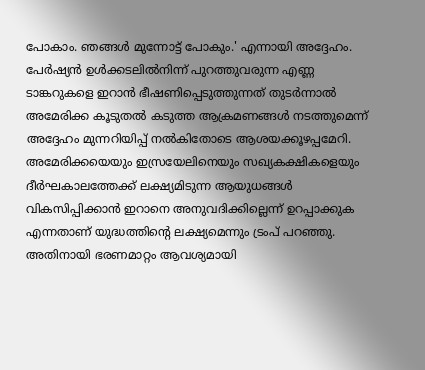പോകാം. ഞങ്ങള്‍ മുന്നോട്ട്‌ പോകും.' എന്നായി അദ്ദേഹം. പേര്‍ഷ്യന്‍ ഉള്‍ക്കടലില്‍നിന്ന്‌ പുറത്തുവരുന്ന എണ്ണ ടാങ്കറുകളെ ഇറാന്‍ ഭീഷണിപ്പെടുത്തുന്നത്‌ തുടര്‍ന്നാല്‍ അമേരിക്ക കൂടുതല്‍ കടുത്ത ആക്രമണങ്ങള്‍ നടത്തുമെന്ന്‌ അദ്ദേഹം മുന്നറിയിപ്പ്‌ നല്‍കിതോടെ ആശയക്കൂഴപ്പമേറി.
അമേരിക്കയെയും ഇസ്രയേലിനെയും സഖ്യകക്ഷികളെയും ദീര്‍ഘകാലത്തേക്ക്‌ ലക്ഷ്യമിടുന്ന ആയുധങ്ങള്‍ വികസിപ്പിക്കാന്‍ ഇറാനെ അനുവദിക്കില്ലെന്ന്‌ ഉറപ്പാക്കുക എന്നതാണ്‌ യുദ്ധത്തിന്റെ ലക്ഷ്യമെന്നും ട്രംപ്‌ പറഞ്ഞു. അതിനായി ഭരണമാറ്റം ആവശ്യമായി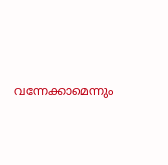വന്നേക്കാമെന്നും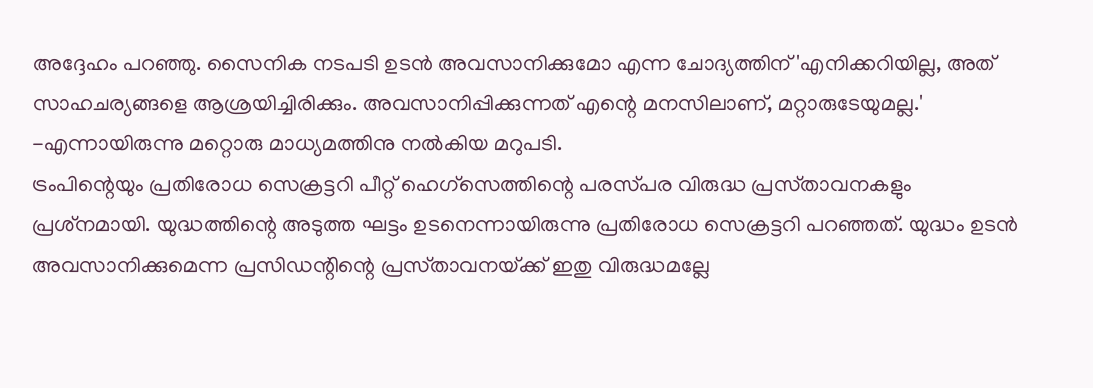അദ്ദേഹം പറഞ്ഞു. സൈനിക നടപടി ഉടന്‍ അവസാനിക്കുമോ എന്ന ചോദ്യത്തിന്‌ 'എനിക്കറിയില്ല, അത്‌ സാഹചര്യങ്ങളെ ആശ്രയിച്ചിരിക്കും. അവസാനിപ്പിക്കുന്നത്‌ എന്റെ മനസിലാണ്‌, മറ്റാരുടേയുമല്ല.' -എന്നായിരുന്നു മറ്റൊരു മാധ്യമത്തിനു നല്‍കിയ മറുപടി.
ട്രംപിന്റെയും പ്രതിരോധ സെക്രട്ടറി പീറ്റ്‌ ഹെഗ്‌സെത്തിന്റെ പരസ്‌പര വിരുദ്ധ പ്രസ്‌താവനകളും പ്രശ്‌നമായി. യുദ്ധത്തിന്റെ അടുത്ത ഘട്ടം ഉടനെന്നായിരുന്നു പ്രതിരോധ സെക്രട്ടറി പറഞ്ഞത്‌. യുദ്ധം ഉടന്‍ അവസാനിക്കുമെന്ന പ്രസിഡന്റിന്റെ പ്രസ്‌താവനയ്‌ക്ക്‌ ഇതു വിരുദ്ധമല്ലേ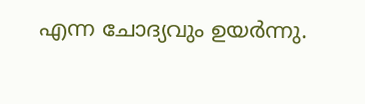എന്ന ചോദ്യവും ഉയര്‍ന്നു.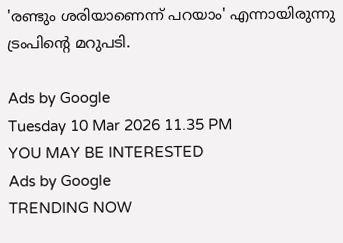'രണ്ടും ശരിയാണെന്ന്‌ പറയാം' എന്നായിരുന്നു ട്രംപിന്റെ മറുപടി.

Ads by Google
Tuesday 10 Mar 2026 11.35 PM
YOU MAY BE INTERESTED
Ads by Google
TRENDING NOW